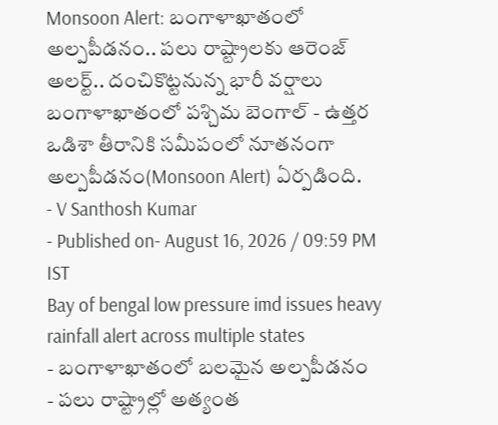Monsoon Alert: బంగాళాఖాతంలో అల్పపీడనం.. పలు రాష్ట్రాలకు ఆరెంజ్ అలర్ట్.. దంచికొట్టనున్న భారీ వర్షాలు
బంగాళాఖాతంలో పశ్చిమ బెంగాల్ - ఉత్తర ఒడిశా తీరానికి సమీపంలో నూతనంగా అల్పపీడనం(Monsoon Alert) ఏర్పడింది.
- V Santhosh Kumar
- Published on- August 16, 2026 / 09:59 PM IST
Bay of bengal low pressure imd issues heavy rainfall alert across multiple states
- బంగాళాఖాతంలో బలమైన అల్పపీడనం
- పలు రాష్ట్రాల్లో అత్యంత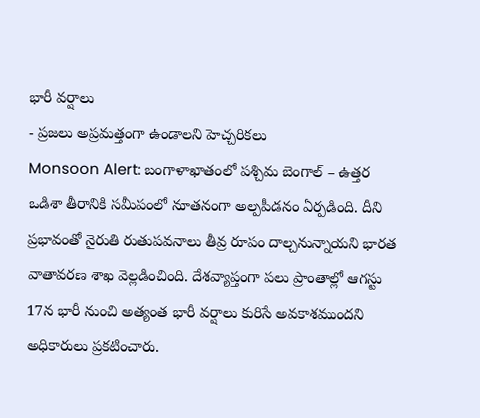భారీ వర్షాలు
- ప్రజలు అప్రమత్తంగా ఉండాలని హెచ్చరికలు
Monsoon Alert: బంగాళాఖాతంలో పశ్చిమ బెంగాల్ – ఉత్తర ఒడిశా తీరానికి సమీపంలో నూతనంగా అల్పపీడనం ఏర్పడింది. దీని ప్రభావంతో నైరుతి రుతుపవనాలు తీవ్ర రూపం దాల్చనున్నాయని భారత వాతావరణ శాఖ వెల్లడించింది. దేశవ్యాప్తంగా పలు ప్రాంతాల్లో ఆగస్టు 17న భారీ నుంచి అత్యంత భారీ వర్షాలు కురిసే అవకాశముందని అధికారులు ప్రకటించారు.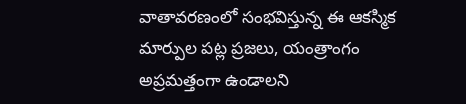వాతావరణంలో సంభవిస్తున్న ఈ ఆకస్మిక మార్పుల పట్ల ప్రజలు, యంత్రాంగం అప్రమత్తంగా ఉండాలని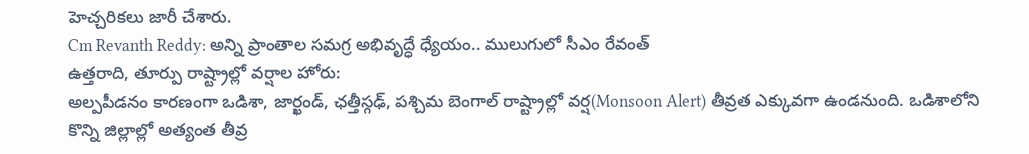హెచ్చరికలు జారీ చేశారు.
Cm Revanth Reddy: అన్ని ప్రాంతాల సమగ్ర అభివృద్ధే ధ్యేయం.. ములుగులో సీఎం రేవంత్
ఉత్తరాది, తూర్పు రాష్ట్రాల్లో వర్షాల హోరు:
అల్పపీడనం కారణంగా ఒడిశా, జార్ఖండ్, ఛత్తీస్గఢ్, పశ్చిమ బెంగాల్ రాష్ట్రాల్లో వర్ష(Monsoon Alert) తీవ్రత ఎక్కువగా ఉండనుంది. ఒడిశాలోని కొన్ని జిల్లాల్లో అత్యంత తీవ్ర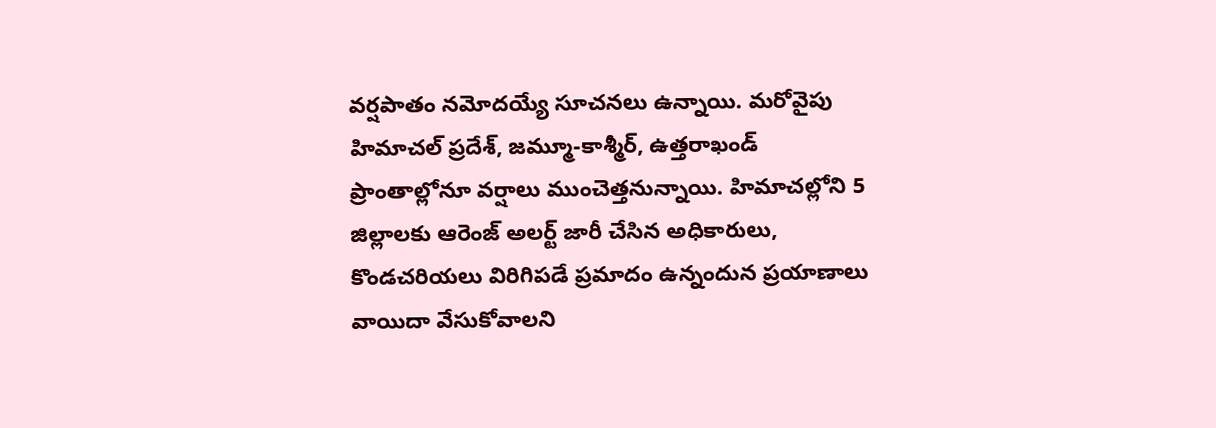వర్షపాతం నమోదయ్యే సూచనలు ఉన్నాయి. మరోవైపు హిమాచల్ ప్రదేశ్, జమ్మూ-కాశ్మీర్, ఉత్తరాఖండ్ ప్రాంతాల్లోనూ వర్షాలు ముంచెత్తనున్నాయి. హిమాచల్లోని 5 జిల్లాలకు ఆరెంజ్ అలర్ట్ జారీ చేసిన అధికారులు, కొండచరియలు విరిగిపడే ప్రమాదం ఉన్నందున ప్రయాణాలు వాయిదా వేసుకోవాలని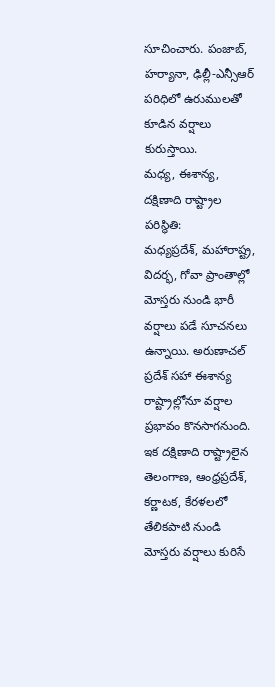సూచించారు. పంజాబ్, హర్యానా, ఢిల్లీ-ఎన్సీఆర్ పరిధిలో ఉరుములతో కూడిన వర్షాలు కురుస్తాయి.
మధ్య, ఈశాన్య, దక్షిణాది రాష్ట్రాల పరిస్థితి:
మధ్యప్రదేశ్, మహారాష్ట్ర, విదర్భ, గోవా ప్రాంతాల్లో మోస్తరు నుండి భారీ వర్షాలు పడే సూచనలు ఉన్నాయి. అరుణాచల్ ప్రదేశ్ సహా ఈశాన్య రాష్ట్రాల్లోనూ వర్షాల ప్రభావం కొనసాగనుంది. ఇక దక్షిణాది రాష్ట్రాలైన తెలంగాణ, ఆంధ్రప్రదేశ్, కర్ణాటక, కేరళలలో తేలికపాటి నుండి మోస్తరు వర్షాలు కురిసే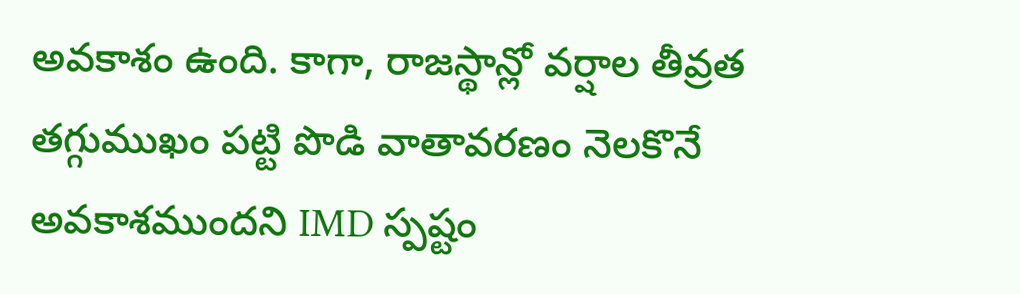అవకాశం ఉంది. కాగా, రాజస్థాన్లో వర్షాల తీవ్రత తగ్గుముఖం పట్టి పొడి వాతావరణం నెలకొనే అవకాశముందని IMD స్పష్టం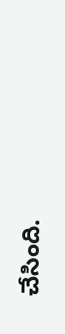చేసింది.